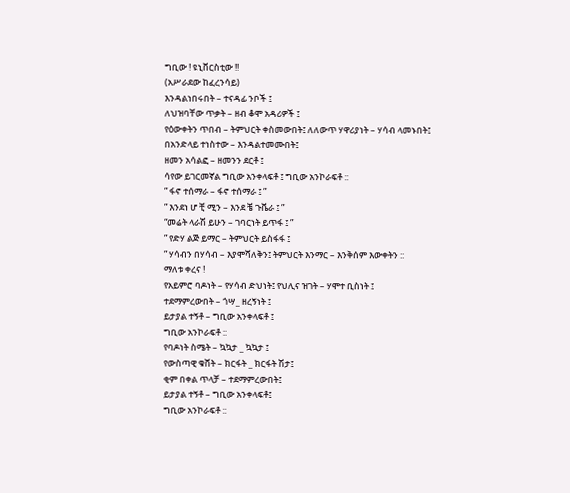ግቢው ! ዩኒቨርስቲው !!
(አሥራደው ከፈረንሳይ)
እንዳልነበሩበት – ተናዳፊ ንቦች ፤
ለህዝባቸው ጥቃት – ዘብ ቆሞ አዳሪዎች ፤
የዕውቀትን ጥበብ – ትምህርት ቀስመውበት፤ ለለውጥ ሃዋሪያነት – ሃሳብ ላመኑበት፤
በአንድላይ ተነስተው – እንዳልተመሙበት፤
ዘመን አሳልፎ – ዘመንን ደርቶ ፤
ሳየው ይገርመኛል ግቢው አንቀላፍቶ ፤ ግቢው አንኮራፍቶ ::
” ፋኖ ተሰማራ – ፋኖ ተሰማራ ፤ ”
” እንደነ ሆ ቺ ሚን – እንደ ቼ ጉቬራ ፤ ”
“መሬት ላራሽ ይሁን – ገባርነት ይጥፋ ፤ ”
” የድሃ ልጅ ይማር – ትምህርት ይስፋፋ ፤
” ሃሳብን በሃሳብ – እያሞሻለቅን፤ ትምህርት እንማር – እንቅሰም እውቀትን ::
ማለቱ ቀረና !
የአይምሮ ባዶነት – የሃሳብ ድህነት፤ የህሊና ዝገት – ሃሞተ ቢስነት ፤
ተደማምረውበት – ጎሣ_ ዘረኝነት ፤
ይታያል ተኝቶ – ግቢው አንቀላፍቶ ፤
ግቢው አንኮራፍቶ ::
የባዶነት ስሜት – ኳኳታ _ ኳኳታ ፤
የውስጣዊ ቁሸት – ክርፋት _ ክርፋት ሽታ፤
ቂም በቀል ጥላቻ – ተደማምረውበት፤
ይታያል ተኝቶ – ግቢው አንቀላፍቶ፤
ግቢው አንኮራፍቶ ::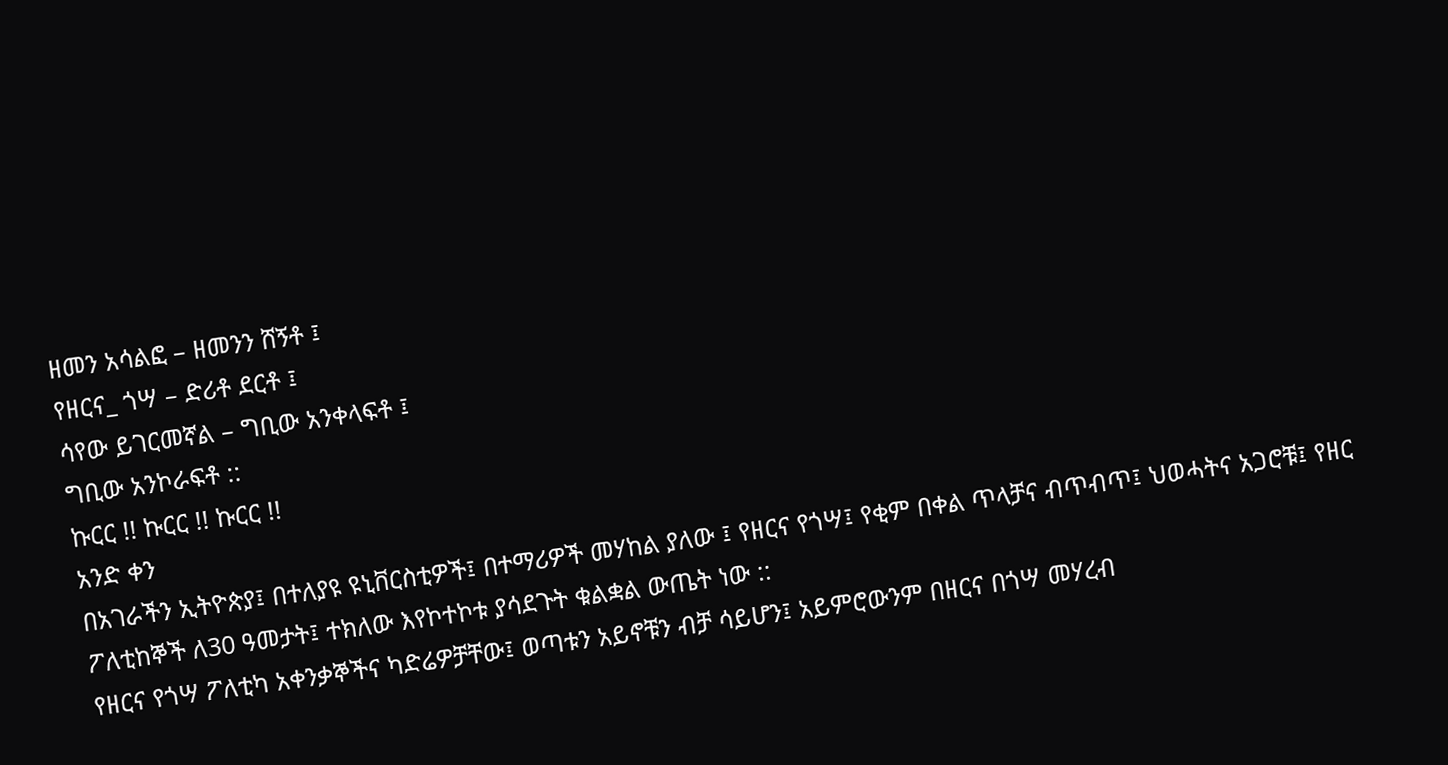ዘመን አሳልፎ – ዘመንን ሸኝቶ ፤
የዘርና_ ጎሣ – ድሪቶ ደርቶ ፤
ሳየው ይገርመኛል – ግቢው አንቀላፍቶ ፤
ግቢው አንኮራፍቶ ::
ኩርር !! ኩርር !! ኩርር !!
አንድ ቀን
በአገራችን ኢትዮጵያ፤ በተለያዩ ዩኒቨርስቲዎች፤ በተማሪዎች መሃከል ያለው ፤ የዘርና የጎሣ፤ የቂም በቀል ጥላቻና ብጥብጥ፤ ህወሓትና አጋሮቹ፤ የዘር ፖለቲከኞች ለ30 ዓመታት፤ ተክለው እየኮተኮቱ ያሳደጉት ቁልቋል ውጤት ነው ::
የዘርና የጎሣ ፖለቲካ አቀንቃኞችና ካድሬዎቻቸው፤ ወጣቱን አይኖቹን ብቻ ሳይሆን፤ አይምሮውንም በዘርና በጎሣ መሃረብ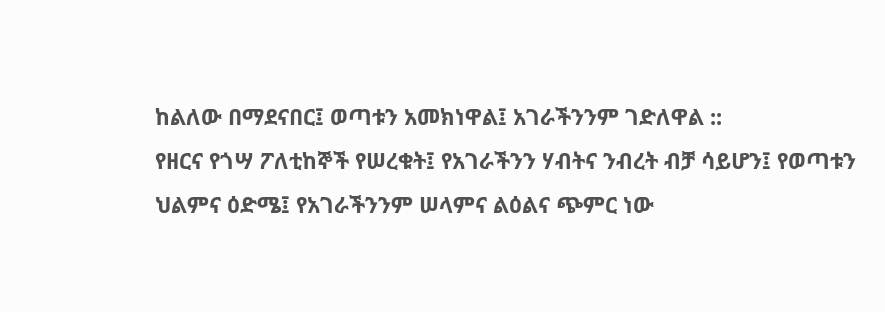ከልለው በማደናበር፤ ወጣቱን አመክነዋል፤ አገራችንንም ገድለዋል ::
የዘርና የጎሣ ፖለቲከኞች የሠረቁት፤ የአገራችንን ሃብትና ንብረት ብቻ ሳይሆን፤ የወጣቱን ህልምና ዕድሜ፤ የአገራችንንም ሠላምና ልዕልና ጭምር ነው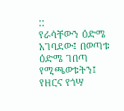::
የራሳቸውን ዕድሜ አገባደው፤ በወጣቱ ዕድሜ ገበጣ የሚጫወቱትን፤ የዘርና የጎሣ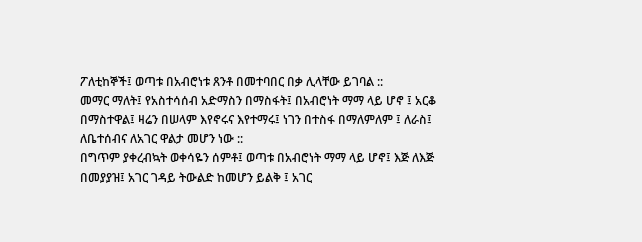ፖለቲከኞች፤ ወጣቱ በአብሮነቱ ጸንቶ በመተባበር በቃ ሊላቸው ይገባል ::
መማር ማለት፤ የአስተሳሰብ አድማስን በማስፋት፤ በአብሮነት ማማ ላይ ሆኖ ፤ አርቆ በማስተዋል፤ ዛሬን በሠላም እየኖሩና እየተማሩ፤ ነገን በተስፋ በማለምለም ፤ ለራስ፤ ለቤተሰብና ለአገር ዋልታ መሆን ነው ::
በግጥም ያቀረብኳት ወቀሳዬን ሰምቶ፤ ወጣቱ በአብሮነት ማማ ላይ ሆኖ፤ እጅ ለእጅ በመያያዝ፤ አገር ገዳይ ትውልድ ከመሆን ይልቅ ፤ አገር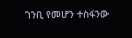ገንቢ የመሆን ተስፋንው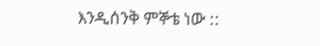እንዲሰንቅ ምኞቴ ነው ::